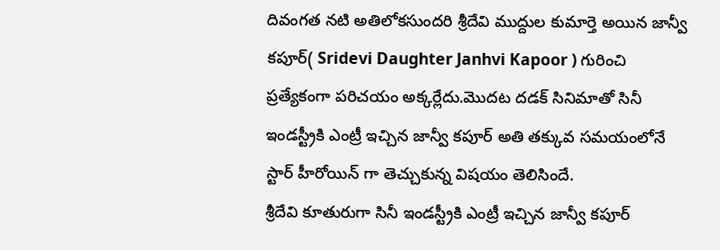దివంగత నటి అతిలోకసుందరి శ్రీదేవి ముద్దుల కుమార్తె అయిన జాన్వీ కపూర్( Sridevi Daughter Janhvi Kapoor ) గురించి ప్రత్యేకంగా పరిచయం అక్కర్లేదు.మొదట దడక్ సినిమాతో సినీ ఇండస్ట్రీకి ఎంట్రీ ఇచ్చిన జాన్వీ కపూర్ అతి తక్కువ సమయంలోనే స్టార్ హీరోయిన్ గా తెచ్చుకున్న విషయం తెలిసిందే.
శ్రీదేవి కూతురుగా సినీ ఇండస్ట్రీకి ఎంట్రీ ఇచ్చిన జాన్వీ కపూర్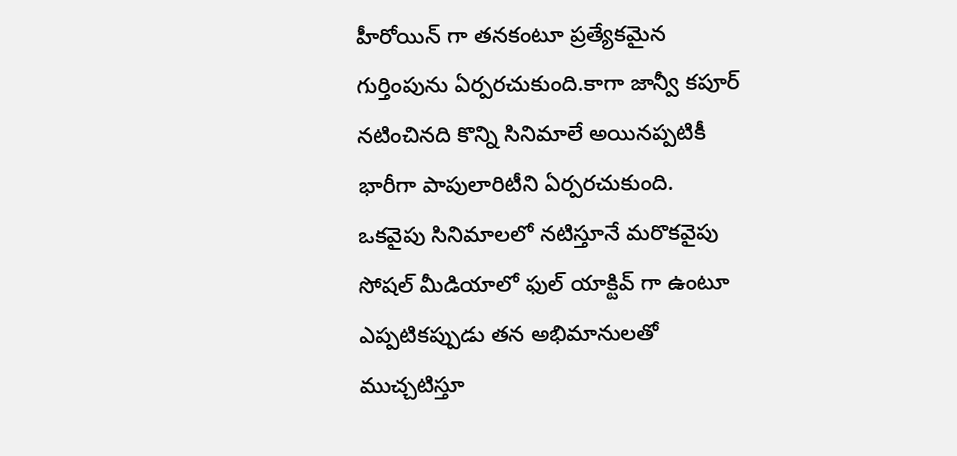హీరోయిన్ గా తనకంటూ ప్రత్యేకమైన గుర్తింపును ఏర్పరచుకుంది.కాగా జాన్వీ కపూర్ నటించినది కొన్ని సినిమాలే అయినప్పటికీ భారీగా పాపులారిటీని ఏర్పరచుకుంది.
ఒకవైపు సినిమాలలో నటిస్తూనే మరొకవైపు సోషల్ మీడియాలో ఫుల్ యాక్టివ్ గా ఉంటూ ఎప్పటికప్పుడు తన అభిమానులతో ముచ్చటిస్తూ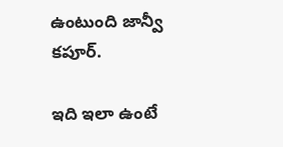ఉంటుంది జాన్వీ కపూర్.

ఇది ఇలా ఉంటే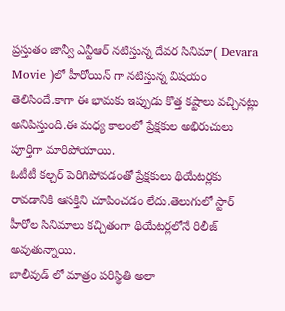ప్రస్తుతం జాన్వీ ఎన్టీఆర్ నటిస్తున్న దేవర సినిమా( Devara Movie )లో హీరోయిన్ గా నటిస్తున్న విషయం తెలిసిందే.కాగా ఈ భామకు ఇప్పుడు కొత్త కష్టాలు వచ్చినట్లు అనిపిస్తుంది.ఈ మధ్య కాలంలో ప్రేక్షకుల అభిరుచులు పూర్తిగా మారిపోయాయి.
ఓటీటీ కల్చర్ పెరిగిపోవడంతో ప్రేక్షకులు థియేటర్లకు రావడానికి ఆసక్తిని చూపించడం లేదు.తెలుగులో స్టార్ హీరోల సినిమాలు కచ్చితంగా థియేటర్లలోనే రిలీజ్ అవుతున్నాయి.
బాలీవుడ్ లో మాత్రం పరిస్థితి అలా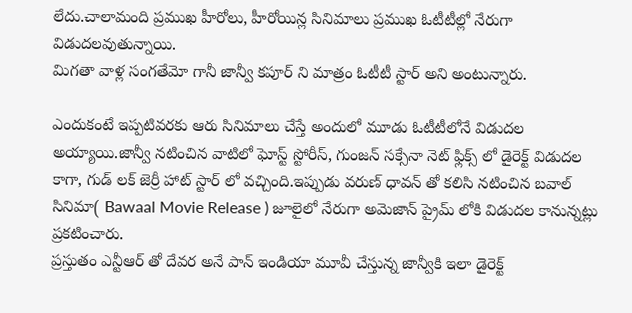లేదు.చాలామంది ప్రముఖ హీరోలు, హీరోయిన్ల సినిమాలు ప్రముఖ ఓటీటీల్లో నేరుగా విడుదలవుతున్నాయి.
మిగతా వాళ్ల సంగతేమో గానీ జాన్వీ కపూర్ ని మాత్రం ఓటీటీ స్టార్ అని అంటున్నారు.

ఎందుకంటే ఇప్పటివరకు ఆరు సినిమాలు చేస్తే అందులో మూడు ఓటీటీలోనే విడుదల అయ్యాయి.జాన్వీ నటించిన వాటిలో ఘోస్ట్ స్టోరీస్, గుంజన్ సక్సేనా నెట్ ఫ్లిక్స్ లో డైరెక్ట్ విడుదల కాగా, గుడ్ లక్ జెర్రీ హాట్ స్టార్ లో వచ్చింది.ఇప్పుడు వరుణ్ ధావన్ తో కలిసి నటించిన బవాల్ సినిమా( Bawaal Movie Release ) జూలైలో నేరుగా అమెజాన్ ప్రైమ్ లోకి విడుదల కానున్నట్లు ప్రకటించారు.
ప్రస్తుతం ఎన్టీఆర్ తో దేవర అనే పాన్ ఇండియా మూవీ చేస్తున్న జాన్వీకి ఇలా డైరెక్ట్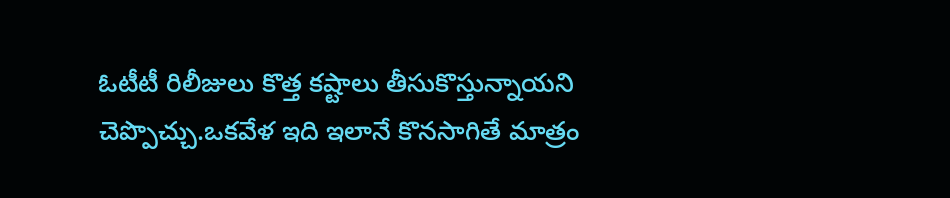ఓటీటీ రిలీజులు కొత్త కష్టాలు తీసుకొస్తున్నాయని చెప్పొచ్చు.ఒకవేళ ఇది ఇలానే కొనసాగితే మాత్రం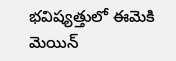భవిష్యత్తులో ఈమెకి మెయిన్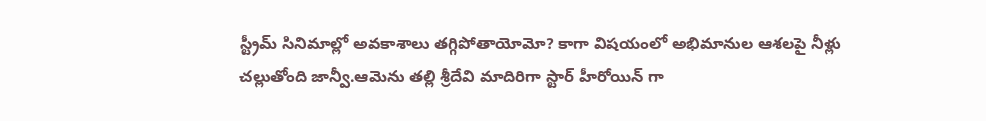స్ట్రీమ్ సినిమాల్లో అవకాశాలు తగ్గిపోతాయోమో? కాగా విషయంలో అభిమానుల ఆశలపై నీళ్లు చల్లుతోంది జాన్వీ.ఆమెను తల్లి శ్రీదేవి మాదిరిగా స్టార్ హీరోయిన్ గా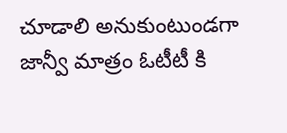చూడాలి అనుకుంటుండగా జాన్వీ మాత్రం ఓటీటీ కి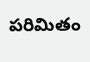పరిమితం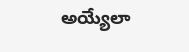అయ్యేలా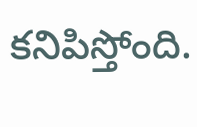కనిపిస్తోంది.